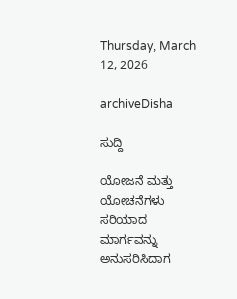Thursday, March 12, 2026

archiveDisha

ಸುದ್ದಿ

ಯೋಜನೆ ಮತ್ತು ಯೋಚನೆಗಳು ಸರಿಯಾದ ಮಾರ್ಗವನ್ನು ಅನುಸರಿಸಿದಾಗ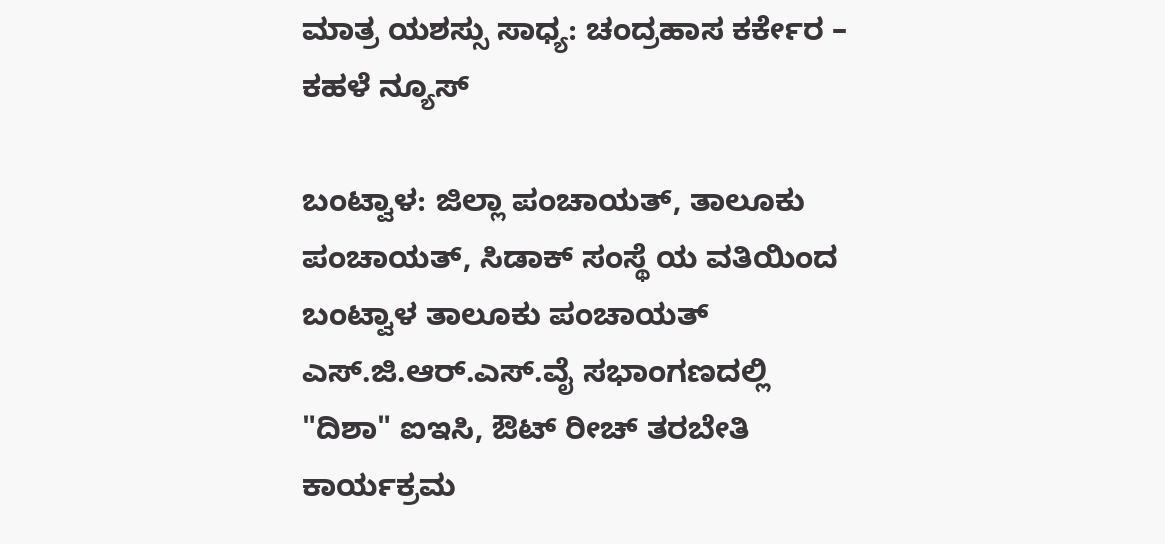ಮಾತ್ರ ಯಶಸ್ಸು ಸಾಧ್ಯ: ಚಂದ್ರಹಾಸ ಕರ್ಕೇರ – ಕಹಳೆ ನ್ಯೂಸ್

ಬಂಟ್ವಾಳ: ಜಿಲ್ಲಾ ಪಂಚಾಯತ್, ತಾಲೂಕು ಪಂಚಾಯತ್, ಸಿಡಾಕ್ ಸಂಸ್ಥೆ ಯ ವತಿಯಿಂದ ಬಂಟ್ವಾಳ ತಾಲೂಕು ಪಂಚಾಯತ್ ಎಸ್.ಜಿ.ಆರ್.ಎಸ್.ವೈ ಸಭಾಂಗಣದಲ್ಲಿ "ದಿಶಾ" ಐಇಸಿ, ಔಟ್ ರೀಚ್ ತರಬೇತಿ ಕಾರ್ಯಕ್ರಮ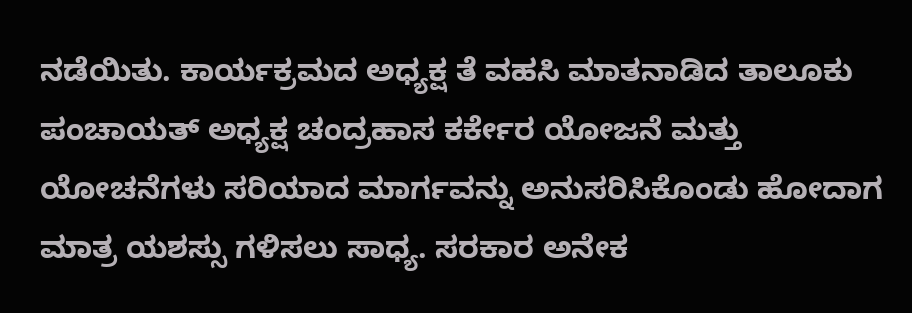ನಡೆಯಿತು. ಕಾರ್ಯಕ್ರಮದ ಅಧ್ಯಕ್ಷ ತೆ ವಹಸಿ ಮಾತನಾಡಿದ ತಾಲೂಕು ಪಂಚಾಯತ್ ಅಧ್ಯಕ್ಷ ಚಂದ್ರಹಾಸ ಕರ್ಕೇರ ಯೋಜನೆ ಮತ್ತು ಯೋಚನೆಗಳು ಸರಿಯಾದ ಮಾರ್ಗವನ್ನು ಅನುಸರಿಸಿಕೊಂಡು ಹೋದಾಗ ಮಾತ್ರ ಯಶಸ್ಸು ಗಳಿಸಲು ಸಾಧ್ಯ. ಸರಕಾರ ಅನೇಕ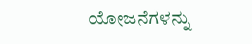ಯೋಜನೆಗಳನ್ನು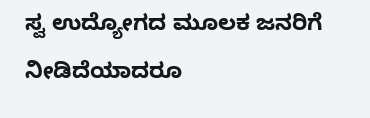ಸ್ವ ಉದ್ಯೋಗದ ಮೂಲಕ ಜನರಿಗೆ ನೀಡಿದೆಯಾದರೂ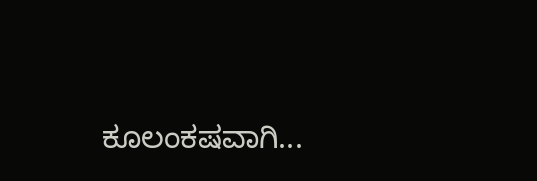ಕೂಲಂಕಷವಾಗಿ...